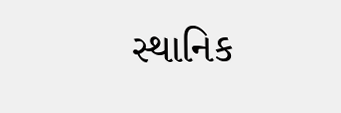સ્થાનિક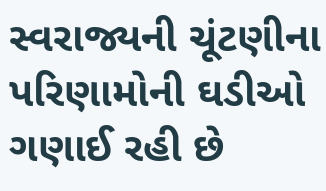સ્વરાજ્યની ચૂંટણીના પરિણામોની ઘડીઓ ગણાઈ રહી છે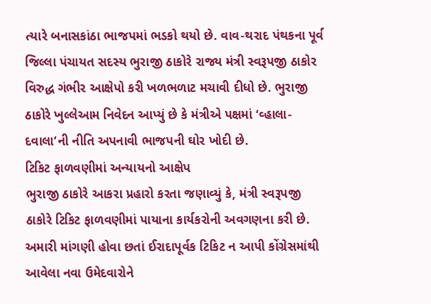ત્યારે બનાસકાંઠા ભાજપમાં ભડકો થયો છે. વાવ-થરાદ પંથકના પૂર્વ જિલ્લા પંચાયત સદસ્ય ભુરાજી ઠાકોરે રાજ્ય મંત્રી સ્વરૂપજી ઠાકોર વિરુદ્ધ ગંભીર આક્ષેપો કરી ખળભળાટ મચાવી દીધો છે. ભુરાજી ઠાકોરે ખુલ્લેઆમ નિવેદન આપ્યું છે કે મંત્રીએ પક્ષમાં ‘વ્હાલા-દવાલા’ની નીતિ અપનાવી ભાજપની ઘોર ખોદી છે.
ટિકિટ ફાળવણીમાં અન્યાયનો આક્ષેપ
ભુરાજી ઠાકોરે આકરા પ્રહારો કરતા જણાવ્યું કે, મંત્રી સ્વરૂપજી ઠાકોરે ટિકિટ ફાળવણીમાં પાયાના કાર્યકરોની અવગણના કરી છે. અમારી માંગણી હોવા છતાં ઈરાદાપૂર્વક ટિકિટ ન આપી કોંગ્રેસમાંથી આવેલા નવા ઉમેદવારોને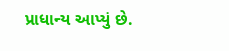પ્રાધાન્ય આપ્યું છે.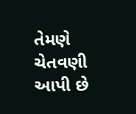તેમણે ચેતવણી આપી છે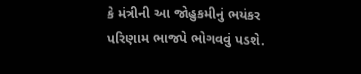કે મંત્રીની આ જોહુકમીનું ભયંકર પરિણામ ભાજપે ભોગવવું પડશે.